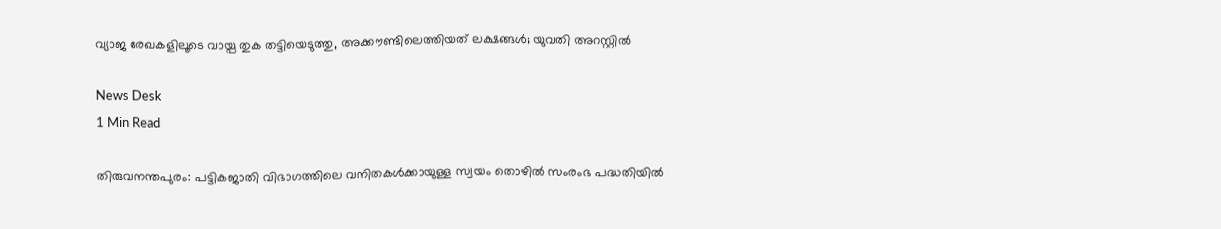വ്യാജ രേഖകളിലൂടെ വായ്പ തുക തട്ടിയെടുത്തു, അക്കൗണ്ടിലെത്തിയത് ലക്ഷങ്ങൾ; യുവതി അറസ്റ്റിൽ

News Desk
1 Min Read

തിരുവനന്തപുരം: പട്ടികജാതി വിഭാഗത്തിലെ വനിതകൾക്കായുള്ള സ്വയം തൊഴിൽ സംരംഭ പദ്ധതിയിൽ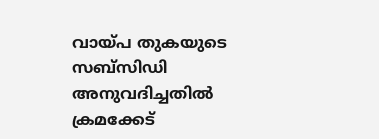വായ്പ തുകയുടെ സബ്സിഡി അനുവദിച്ചതിൽ ക്രമക്കേട്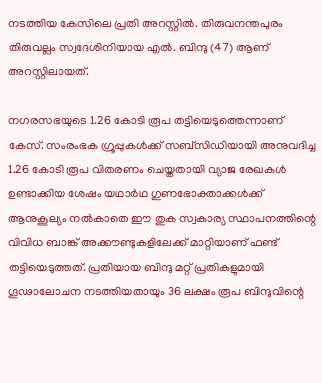നടത്തിയ കേസിലെ പ്രതി അറസ്റ്റിൽ. തിരുവനന്തപുരം തിരുവല്ലം സ്വദേശിനിയായ എൽ. ബിന്ദു (47) ആണ് അറസ്റ്റിലായത്.

നഗരസഭയുടെ 1.26 കോടി രൂപ തട്ടിയെടുത്തെന്നാണ് കേസ്. സംരംഭക ഗ്രൂപ്പുകൾക്ക് സബ്സിഡിയായി അനുവദിച്ച 1.26 കോടി രൂപ വിതരണം ചെയ്തതായി വ്യാജ രേഖകൾ ഉണ്ടാക്കിയ ശേഷം യഥാർഥ ഗുണഭോക്താക്കൾക്ക് ആനുകൂല്യം നൽകാതെ ഈ തുക സ്വകാര്യ സ്ഥാപനത്തിന്റെ വിവിധ ബാങ്ക് അക്കൗണ്ടുകളിലേക്ക് മാറ്റിയാണ് ഫണ്ട് തട്ടിയെടുത്തത്. പ്രതിയായ ബിന്ദു മറ്റ് പ്രതികളുമായി ഗൂഢാലോചന നടത്തിയതായും 36 ലക്ഷം രൂപ ബിന്ദുവിന്റെ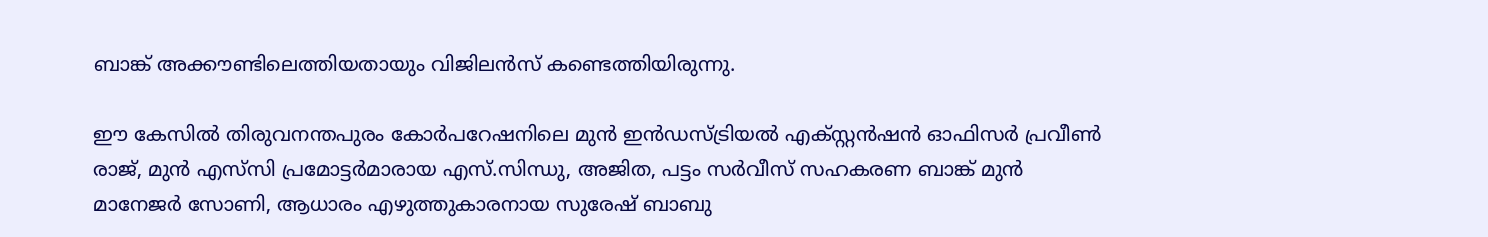ബാങ്ക് അക്കൗണ്ടിലെത്തിയതായും വിജിലൻസ് കണ്ടെത്തിയിരുന്നു.

ഈ കേസിൽ തിരുവനന്തപുരം കോർപറേഷനിലെ മുൻ ഇൻഡസ്ട്രിയൽ എക്സ്റ്റൻഷൻ ഓഫിസർ പ്രവീൺ രാജ്, മുൻ എസ്‌സി പ്രമോട്ടർമാരായ എസ്.സിന്ധു, അജിത, പട്ടം സർവീസ് സഹകരണ ബാങ്ക് മുൻ മാനേജർ സോണി, ആധാരം എഴുത്തുകാരനായ സുരേഷ് ബാബു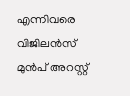എന്നിവരെ വിജിലൻസ് മുൻപ് അറസ്റ്റ്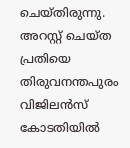ചെയ്തിരുന്നു. അറസ്റ്റ് ചെയ്ത പ്രതിയെ തിരുവനന്തപുരം വിജിലൻസ് കോടതിയിൽ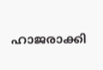ഹാജരാക്കി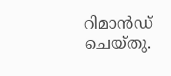റിമാൻഡ് ചെയ്തു.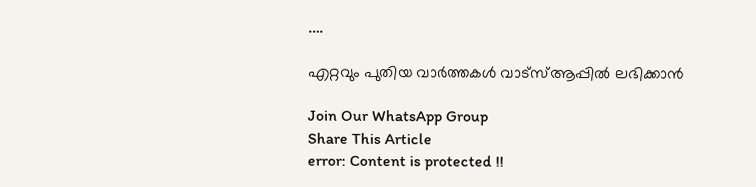….

എറ്റവും പുതിയ വാർത്തകൾ വാട്സ്ആപ്പിൽ ലഭിക്കാൻ

Join Our WhatsApp Group
Share This Article
error: Content is protected !!